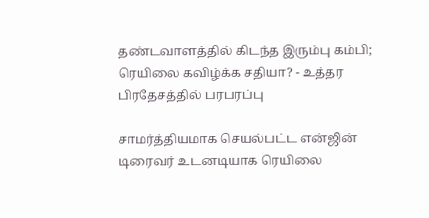தண்டவாளத்தில் கிடந்த இரும்பு கம்பி; ரெயிலை கவிழ்க்க சதியா? - உத்தர பிரதேசத்தில் பரபரப்பு

சாமர்த்தியமாக செயல்பட்ட என்ஜின் டிரைவர் உடனடியாக ரெயிலை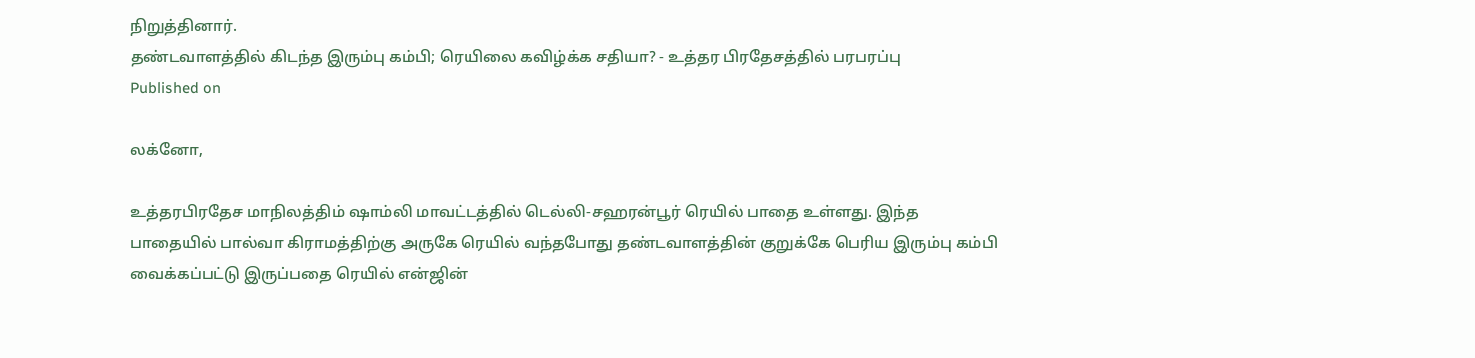நிறுத்தினார்.
தண்டவாளத்தில் கிடந்த இரும்பு கம்பி; ரெயிலை கவிழ்க்க சதியா? - உத்தர பிரதேசத்தில் பரபரப்பு
Published on

லக்னோ,

உத்தரபிரதேச மாநிலத்திம் ஷாம்லி மாவட்டத்தில் டெல்லி-சஹரன்பூர் ரெயில் பாதை உள்ளது. இந்த பாதையில் பால்வா கிராமத்திற்கு அருகே ரெயில் வந்தபோது தண்டவாளத்தின் குறுக்கே பெரிய இரும்பு கம்பி வைக்கப்பட்டு இருப்பதை ரெயில் என்ஜின்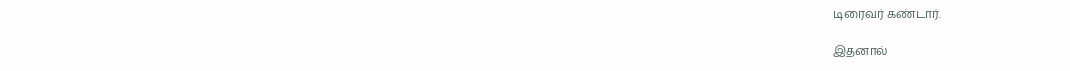டிரைவர் கண்டார்.

இதனால்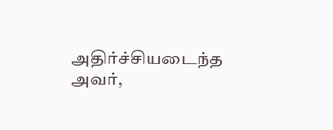அதிர்ச்சியடைந்த அவர்,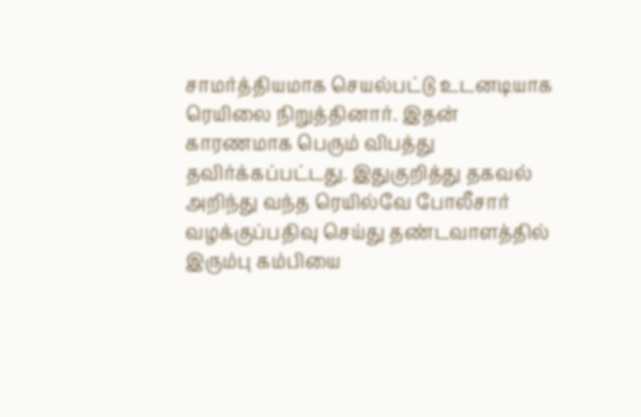சாமர்த்தியமாக செயல்பட்டு உடனடியாக ரெயிலை நிறுத்தினார். இதன் காரணமாக பெரும் விபத்து தவிர்க்கப்பட்டது. இதுகுறித்து தகவல் அறிந்து வந்த ரெயில்வே போலீசார் வழக்குப்பதிவு செய்து தண்டவாளத்தில் இரும்பு கம்பியை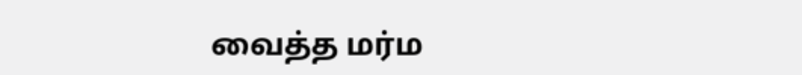வைத்த மர்ம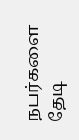நபர்களை தேடி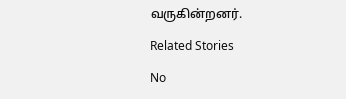வருகின்றனர்.

Related Stories

No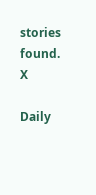stories found.
X

Daily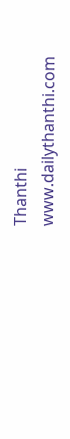Thanthi
www.dailythanthi.com